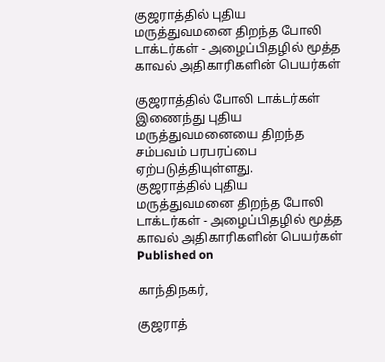குஜராத்தில் புதிய மருத்துவமனை திறந்த போலி டாக்டர்கள் - அழைப்பிதழில் மூத்த காவல் அதிகாரிகளின் பெயர்கள்

குஜராத்தில் போலி டாக்டர்கள் இணைந்து புதிய மருத்துவமனையை திறந்த சம்பவம் பரபரப்பை ஏற்படுத்தியுள்ளது.
குஜராத்தில் புதிய மருத்துவமனை திறந்த போலி டாக்டர்கள் - அழைப்பிதழில் மூத்த காவல் அதிகாரிகளின் பெயர்கள்
Published on

காந்திநகர்,

குஜராத்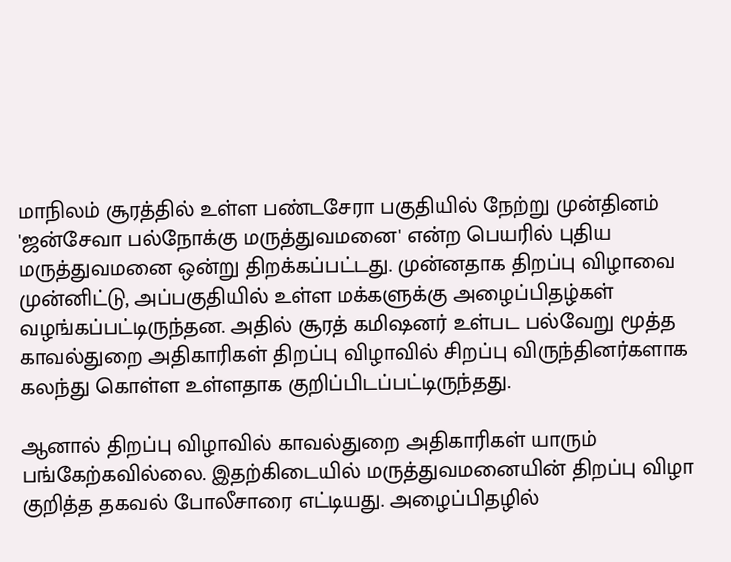மாநிலம் சூரத்தில் உள்ள பண்டசேரா பகுதியில் நேற்று முன்தினம் 'ஜன்சேவா பல்நோக்கு மருத்துவமனை' என்ற பெயரில் புதிய மருத்துவமனை ஒன்று திறக்கப்பட்டது. முன்னதாக திறப்பு விழாவை முன்னிட்டு, அப்பகுதியில் உள்ள மக்களுக்கு அழைப்பிதழ்கள் வழங்கப்பட்டிருந்தன. அதில் சூரத் கமிஷனர் உள்பட பல்வேறு மூத்த காவல்துறை அதிகாரிகள் திறப்பு விழாவில் சிறப்பு விருந்தினர்களாக கலந்து கொள்ள உள்ளதாக குறிப்பிடப்பட்டிருந்தது.

ஆனால் திறப்பு விழாவில் காவல்துறை அதிகாரிகள் யாரும் பங்கேற்கவில்லை. இதற்கிடையில் மருத்துவமனையின் திறப்பு விழா குறித்த தகவல் போலீசாரை எட்டியது. அழைப்பிதழில்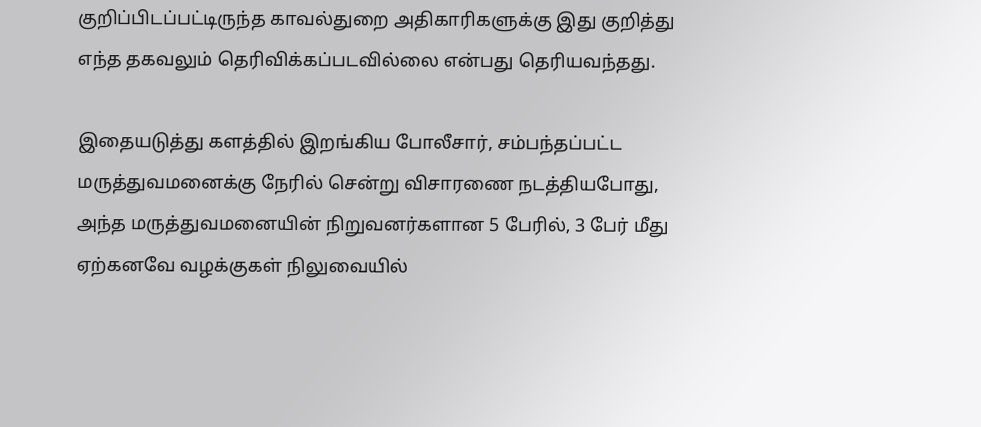குறிப்பிடப்பட்டிருந்த காவல்துறை அதிகாரிகளுக்கு இது குறித்து எந்த தகவலும் தெரிவிக்கப்படவில்லை என்பது தெரியவந்தது.

இதையடுத்து களத்தில் இறங்கிய போலீசார், சம்பந்தப்பட்ட மருத்துவமனைக்கு நேரில் சென்று விசாரணை நடத்தியபோது, அந்த மருத்துவமனையின் நிறுவனர்களான 5 பேரில், 3 பேர் மீது ஏற்கனவே வழக்குகள் நிலுவையில்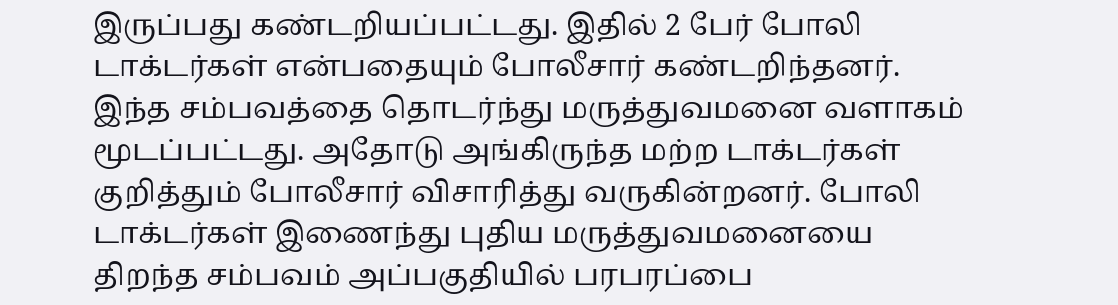இருப்பது கண்டறியப்பட்டது. இதில் 2 பேர் போலி டாக்டர்கள் என்பதையும் போலீசார் கண்டறிந்தனர். இந்த சம்பவத்தை தொடர்ந்து மருத்துவமனை வளாகம் மூடப்பட்டது. அதோடு அங்கிருந்த மற்ற டாக்டர்கள் குறித்தும் போலீசார் விசாரித்து வருகின்றனர். போலி டாக்டர்கள் இணைந்து புதிய மருத்துவமனையை திறந்த சம்பவம் அப்பகுதியில் பரபரப்பை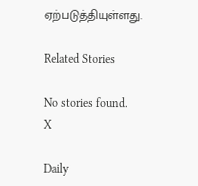ஏற்படுத்தியுள்ளது.

Related Stories

No stories found.
X

Daily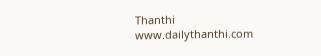Thanthi
www.dailythanthi.com